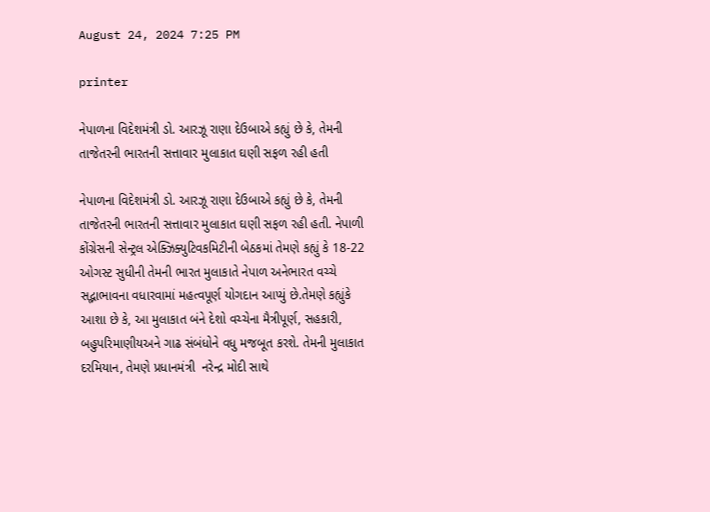August 24, 2024 7:25 PM

printer

નેપાળના વિદેશમંત્રી ડો. આરઝૂ રાણા દેઉબાએ કહ્યું છે કે, તેમની તાજેતરની ભારતની સત્તાવાર મુલાકાત ઘણી સફળ રહી હતી

નેપાળના વિદેશમંત્રી ડો. આરઝૂ રાણા દેઉબાએ કહ્યું છે કે, તેમની તાજેતરની ભારતની સત્તાવાર મુલાકાત ઘણી સફળ રહી હતી. નેપાળી કોંગ્રેસની સેન્ટ્રલ એક્ઝિક્યુટિવકમિટીની બેઠકમાં તેમણે કહ્યું કે 18-22 ઓગસ્ટ સુધીની તેમની ભારત મુલાકાતે નેપાળ અનેભારત વચ્ચે સદ્ભાભાવના વધારવામાં મહત્વપૂર્ણ યોગદાન આપ્યું છે.તેમણે કહ્યુંકે આશા છે કે, આ મુલાકાત બંને દેશો વચ્ચેના મૈત્રીપૂર્ણ, સહકારી, બહુપરિમાણીયઅને ગાઢ સંબંધોને વધુ મજબૂત કરશે. તેમની મુલાકાત દરમિયાન, તેમણે પ્રધાનમંત્રી  નરેન્દ્ર મોદી સાથે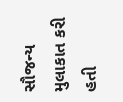સૌજન્ય મુલાકાત કરી હતી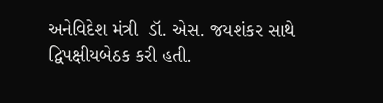અનેવિદેશ મંત્રી  ડૉ. એસ. જયશંકર સાથે દ્વિપક્ષીયબેઠક કરી હતી.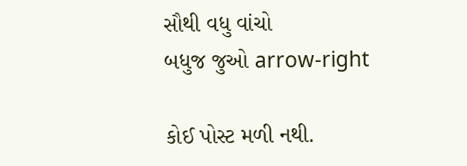સૌથી વધુ વાંચો
બધુજ જુઓ arrow-right

કોઈ પોસ્ટ મળી નથી.